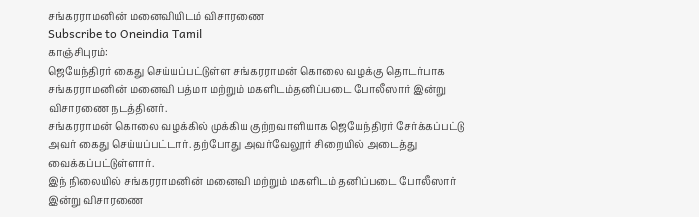சங்கரராமனின் மனைவியிடம் விசாரணை
Subscribe to Oneindia Tamil
காஞ்சிபுரம்:
ஜெயேந்திரர் கைது செய்யப்பட்டுள்ள சங்கரராமன் கொலை வழக்கு தொடர்பாக சங்கரராமனின் மனைவி பத்மா மற்றும் மகளிடம்தனிப்படை போலீஸார் இன்று விசாரணை நடத்தினர்.
சங்கரராமன் கொலை வழக்கில் முக்கிய குற்றவாளியாக ஜெயேந்திரர் சேர்க்கப்பட்டு அவர் கைது செய்யப்பட்டார். தற்போது அவர்வேலூர் சிறையில் அடைத்து வைக்கப்பட்டுள்ளார்.
இந் நிலையில் சங்கரராமனின் மனைவி மற்றும் மகளிடம் தனிப்படை போலீஸார் இன்று விசாரணை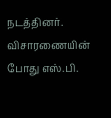நடத்தினர்.
விசாரணையின் போது எஸ்.பி.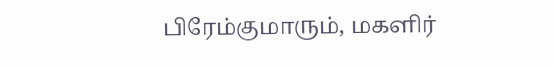பிரேம்குமாரும், மகளிர்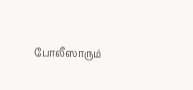போலீஸாரும்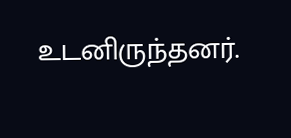உடனிருந்தனர்.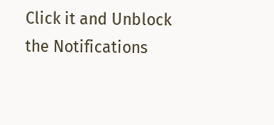Click it and Unblock the Notifications